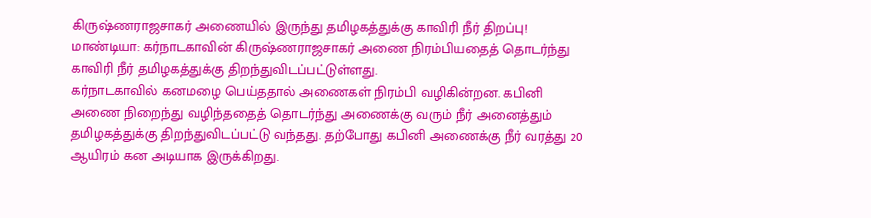கிருஷ்ணராஜசாகர் அணையில் இருந்து தமிழகத்துக்கு காவிரி நீர் திறப்பு!
மாண்டியா: கர்நாடகாவின் கிருஷ்ணராஜசாகர் அணை நிரம்பியதைத் தொடர்ந்து காவிரி நீர் தமிழகத்துக்கு திறந்துவிடப்பட்டுள்ளது.
கர்நாடகாவில் கனமழை பெய்ததால் அணைகள் நிரம்பி வழிகின்றன. கபினி அணை நிறைந்து வழிந்ததைத் தொடர்ந்து அணைக்கு வரும் நீர் அனைத்தும் தமிழகத்துக்கு திறந்துவிடப்பட்டு வந்தது. தற்போது கபினி அணைக்கு நீர் வரத்து 20 ஆயிரம் கன அடியாக இருக்கிறது.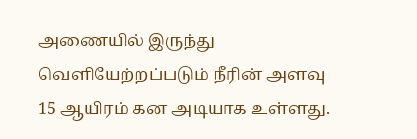அணையில் இருந்து வெளியேற்றப்படும் நீரின் அளவு 15 ஆயிரம் கன அடியாக உள்ளது.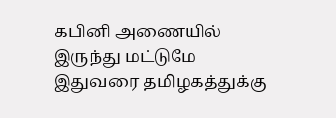கபினி அணையில் இருந்து மட்டுமே இதுவரை தமிழகத்துக்கு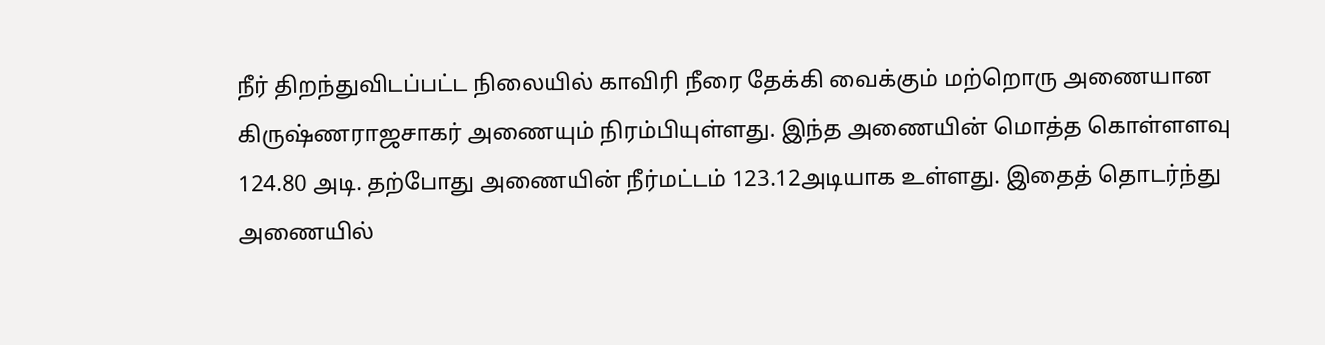நீர் திறந்துவிடப்பட்ட நிலையில் காவிரி நீரை தேக்கி வைக்கும் மற்றொரு அணையான கிருஷ்ணராஜசாகர் அணையும் நிரம்பியுள்ளது. இந்த அணையின் மொத்த கொள்ளளவு 124.80 அடி. தற்போது அணையின் நீர்மட்டம் 123.12அடியாக உள்ளது. இதைத் தொடர்ந்து அணையில்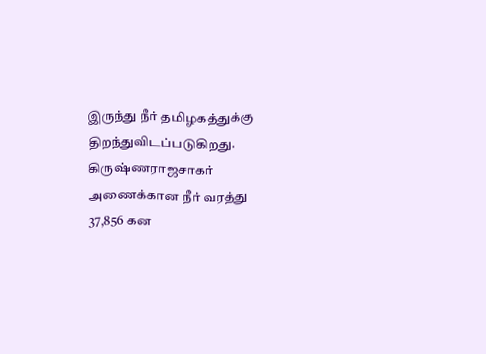இருந்து நீர் தமிழகத்துக்கு திறந்துவிடப்படுகிறது. கிருஷ்ணராஜசாகர் அணைக்கான நீர் வரத்து 37,856 கன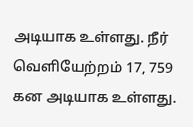அடியாக உள்ளது. நீர் வெளியேற்றம் 17, 759 கன அடியாக உள்ளது.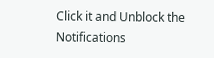Click it and Unblock the Notifications